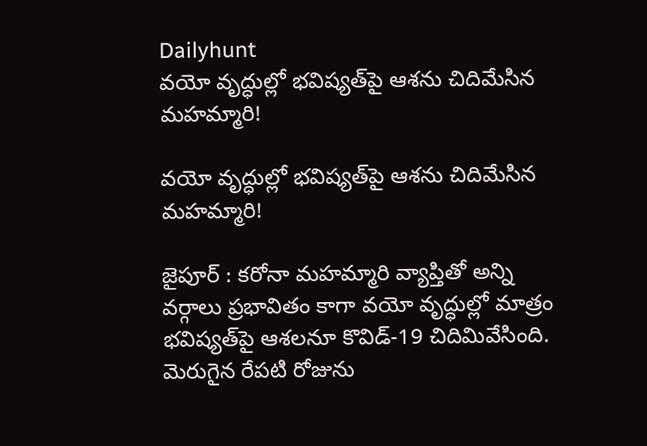Dailyhunt
వయో వృద్ధుల్లో భవిష్యత్‌పై ఆశను చిదిమేసిన మహమ్మారి!

వయో వృద్ధుల్లో భవిష్యత్‌పై ఆశను చిదిమేసిన మహమ్మారి!

జైపూర్ : కరోనా మహమ్మారి వ్యాప్తితో అన్ని వర్గాలు ప్రభావితం కాగా వయో వృద్ధుల్లో మాత్రం భవిష్యత్‌పై ఆశలనూ కొవిడ్‌-19 చిదిమివేసింది. మెరుగైన రేపటి రోజును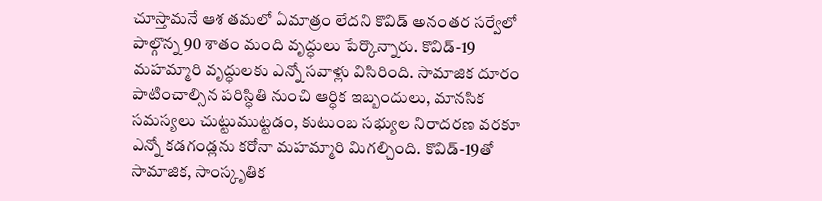చూస్తామనే ఆశ తమలో ఏమాత్రం లేదని కొవిడ్ అనంతర సర్వేలో పాల్గొన్న 90 శాతం మంది వృద్ధులు పేర్కొన్నారు. కొవిడ్‌-19 మహమ్మారి వృద్ధులకు ఎన్నో సవాళ్లు విసిరింది. సామాజిక దూరం పాటించాల్సిన పరిస్ధితి నుంచి ఆర్ధిక ఇబ్బందులు, మానసిక సమస్యలు చుట్టుముట్టడం, కుటుంబ సభ్యుల నిరాదరణ వరకూ ఎన్నో కడగండ్లను కరోనా మహమ్మారి మిగల్చింది. కొవిడ్‌-19తో సామాజిక, సాంస్కృతిక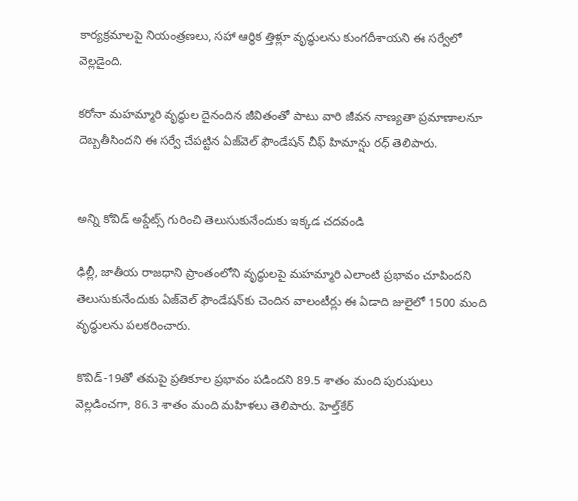కార్యక్రమాలపై నియంత్రణలు, సహా ఆర్ధిక త్తిళ్లూ వృద్ధులను కుంగదీశాయని ఈ సర్వేలో వెల్లడైంది.

కరోనా మహమ్మారి వృద్ధుల దైనందిన జీవితంతో పాటు వారి జీవన నాణ్యతా ప్రమాణాలనూ దెబ్బతీసిందని ఈ సర్వే చేపట్టిన ఏజ్‌వెల్ ఫౌండేషన్ చీఫ్ హిమాన్షు రధ్ తెలిపారు.


అన్ని కోవిడ్ అప్డేట్స్ గురించి తెలుసుకునేందుకు ఇక్కడ చదవండి

ఢిల్లీ, జాతీయ రాజధాని ప్రాంతంలోని వృద్ధులపై మహమ్మారి ఎలాంటి ప్రభావం చూపిందని తెలుసుకునేందుకు ఏజ్‌వెల్ ఫౌండేషన్‌కు చెందిన వాలంటీర్లు ఈ ఏడాది జులైలో 1500 మంది వృద్ధులను పలకరించారు.

కొవిడ్‌-19తో తమపై ప్రతికూల ప్రభావం పడిందని 89.5 శాతం మంది పురుషులు వెల్లడించగా, 86.3 శాతం మంది మహిళలు తెలిపారు. హెల్త్‌కేర్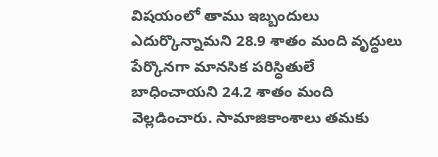విషయంలో తాము ఇబ్బందులు ఎదుర్కొన్నామని 28.9 శాతం మంది వృద్ధులు పేర్కొనగా మానసిక పరిస్ధితులే బాధించాయని 24.2 శాతం మంది వెల్లడించారు. సామాజికాంశాలు తమకు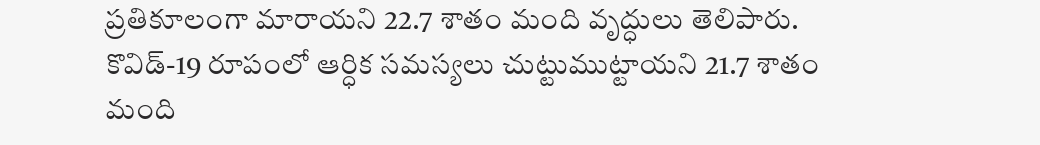ప్రతికూలంగా మారాయని 22.7 శాతం మంది వృద్ధులు తెలిపారు. కొవిడ్‌-19 రూపంలో ఆర్ధిక సమస్యలు చుట్టుముట్టాయని 21.7 శాతం మంది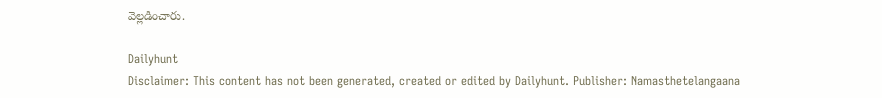వెల్లడించారు.

Dailyhunt
Disclaimer: This content has not been generated, created or edited by Dailyhunt. Publisher: Namasthetelangaana